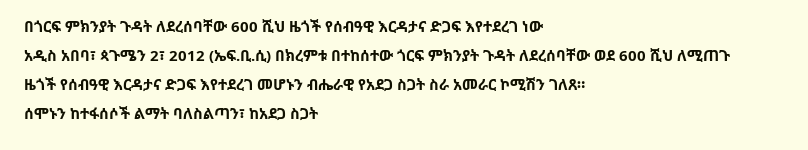በጎርፍ ምክንያት ጉዳት ለደረሰባቸው 600 ሺህ ዜጎች የሰብዓዊ እርዳታና ድጋፍ እየተደረገ ነው
አዲስ አበባ፣ ጳጉሜን 2፣ 2012 (ኤፍ.ቢ.ሲ) በክረምቱ በተከሰተው ጎርፍ ምክንያት ጉዳት ለደረሰባቸው ወደ 600 ሺህ ለሚጠጉ ዜጎች የሰብዓዊ እርዳታና ድጋፍ እየተደረገ መሆኑን ብሔራዊ የአደጋ ስጋት ስራ አመራር ኮሚሽን ገለጸ።
ሰሞኑን ከተፋሰሶች ልማት ባለስልጣን፣ ከአደጋ ስጋት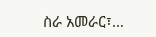ስራ አመራር፣…